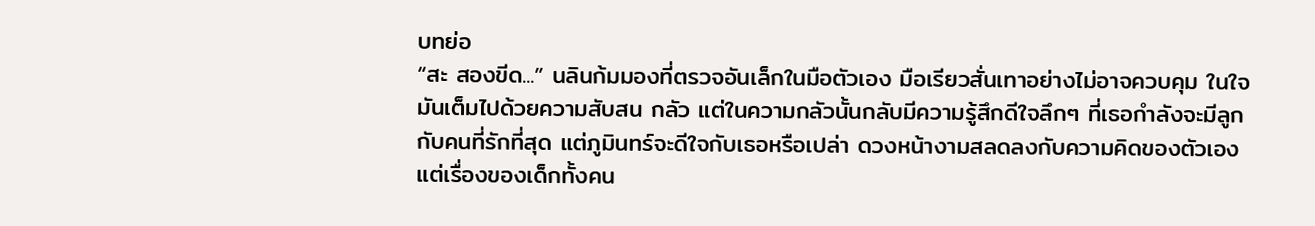บทย่อ
“สะ สองขีด...” นลินก้มมองที่ตรวจอันเล็กในมือตัวเอง มือเรียวสั่นเทาอย่างไม่อาจควบคุม ในใจมันเต็มไปด้วยความสับสน กลัว แต่ในความกลัวนั้นกลับมีความรู้สึกดีใจลึกๆ ที่เธอกำลังจะมีลูกกับคนที่รักที่สุด แต่ภูมินทร์จะดีใจกับเธอหรือเปล่า ดวงหน้างามสลดลงกับความคิดของตัวเอง แต่เรื่องของเด็กทั้งคน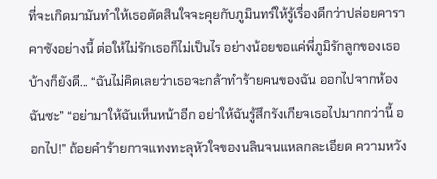ที่จะเกิดมามันทำให้เธอตัดสินใจจะคุยกับภูมินทร์ให้รู้เรื่องดีกว่าปล่อยคาราคาซังอย่างนี้ ต่อให้ไม่รักเธอก็ไม่เป็นไร อย่างน้อยขอแค่พี่ภูมิรักลูกของเธอบ้างก็ยังดี... “ฉันไม่คิดเลยว่าเธอจะกล้าทำร้ายคนของฉัน ออกไปจากห้องฉันซะ” “อย่ามาให้ฉันเห็นหน้าอีก อย่าให้ฉันรู้สึกรังเกียจเธอไปมากกว่านี้ ออกไป!” ถ้อยคำร้ายกาจแทงทะลุหัวใจของนลินจนแหลกละเอียด ความหวัง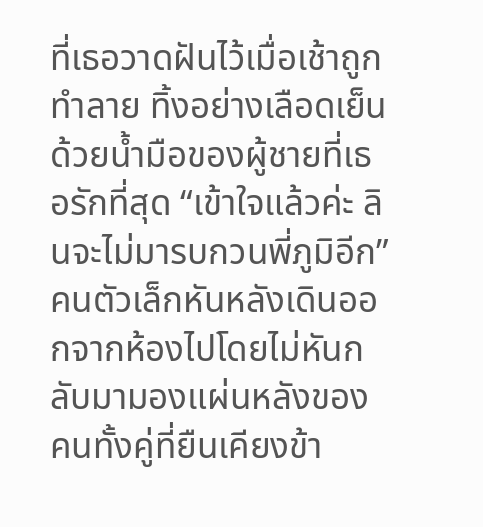ที่เธอวาดฝันไว้เมื่อเช้าถูกทำลาย ทิ้งอย่างเลือดเย็นด้วยน้ำมือของผู้ชายที่เธอรักที่สุด “เข้าใจแล้วค่ะ ลินจะไม่มารบกวนพี่ภูมิอีก” คนตัวเล็กหันหลังเดินออกจากห้องไปโดยไม่หันกลับมามองแผ่นหลังของคนทั้งคู่ที่ยืนเคียงข้า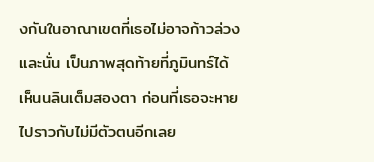งกันในอาณาเขตที่เธอไม่อาจก้าวล่วง และนั่น เป็นภาพสุดท้ายที่ภูมินทร์ได้เห็นนลินเต็มสองตา ก่อนที่เธอจะหายไปราวกับไม่มีตัวตนอีกเลย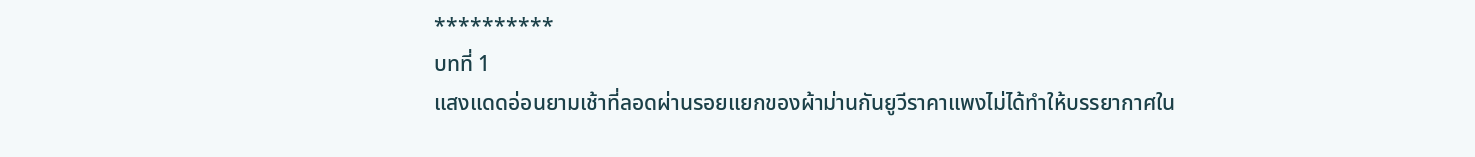**********
บทที่ 1
แสงแดดอ่อนยามเช้าที่ลอดผ่านรอยแยกของผ้าม่านกันยูวีราคาแพงไม่ได้ทำให้บรรยากาศใน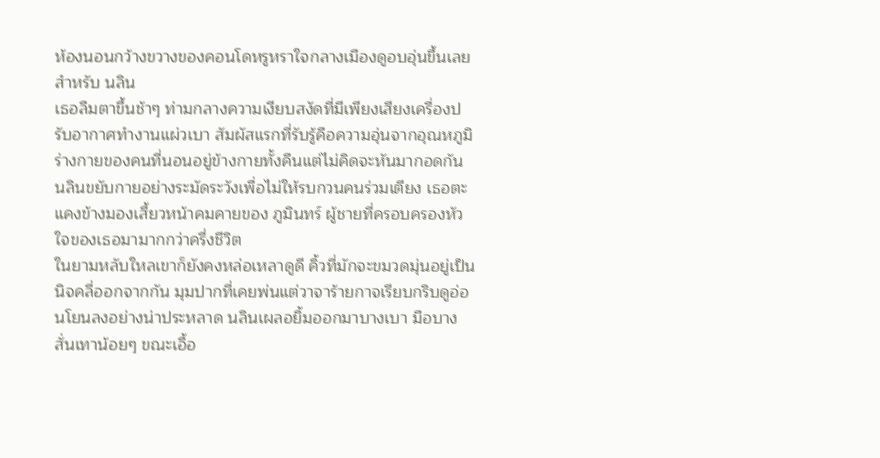ห้องนอนกว้างขวางของคอนโดหรูหราใจกลางเมืองดูอบอุ่นขึ้นเลยสำหรับ นลิน
เธอลืมตาขึ้นช้าๆ ท่ามกลางความเงียบสงัดที่มีเพียงเสียงเครื่องปรับอากาศทำงานแผ่วเบา สัมผัสแรกที่รับรู้คือความอุ่นจากอุณหภูมิร่างกายของคนที่นอนอยู่ข้างกายทั้งคืนแต่ไม่คิดจะหันมากอดกัน
นลินขยับกายอย่างระมัดระวังเพื่อไม่ให้รบกวนคนร่วมเตียง เธอตะแคงข้างมองเสี้ยวหน้าคมคายของ ภูมินทร์ ผู้ชายที่ครอบครองหัวใจของเธอมามากกว่าครึ่งชีวิต
ในยามหลับใหลเขาก็ยังคงหล่อเหลาดูดี คิ้วที่มักจะขมวดมุ่นอยู่เป็นนิจคลี่ออกจากกัน มุมปากที่เคยพ่นแต่วาจาร้ายกาจเรียบกริบดูอ่อนโยนลงอย่างน่าประหลาด นลินเผลอยิ้มออกมาบางเบา มือบางสั่นเทาน้อยๆ ขณะเอื้อ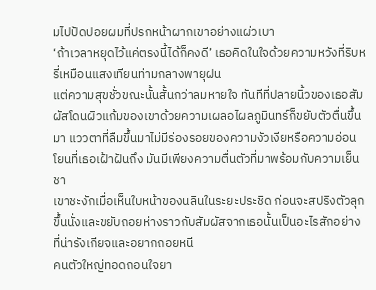มไปปัดปอยผมที่ปรกหน้าผากเขาอย่างแผ่วเบา
‘ถ้าเวลาหยุดไว้แค่ตรงนี้ได้ก็คงดี’ เธอคิดในใจด้วยความหวังที่ริบหรี่เหมือนแสงเทียนท่ามกลางพายุฝน
แต่ความสุขชั่วขณะนั้นสั้นกว่าลมหายใจ ทันทีที่ปลายนิ้วของเธอสัมผัสโดนผิวแก้มของเขาด้วยความเผลอไผลภูมินทร์ก็ขยับตัวตื่นขึ้นมา แววตาที่ลืมขึ้นมาไม่มีร่องรอยของความงัวเงียหรือความอ่อนโยนที่เธอเฝ้าฝันถึง มันมีเพียงความตื่นตัวที่มาพร้อมกับความเย็นชา
เขาชะงักเมื่อเห็นใบหน้าของนลินในระยะประชิด ก่อนจะสปริงตัวลุกขึ้นนั่งและขยับถอยห่างราวกับสัมผัสจากเธอนั้นเป็นอะไรสักอย่างที่น่ารังเกียจและอยากถอยหนี
คนตัวใหญ่ทอดถอนใจยา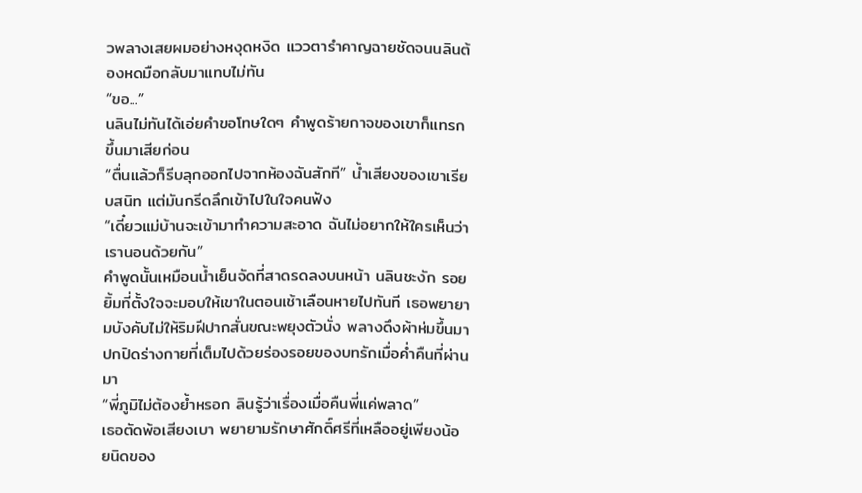วพลางเสยผมอย่างหงุดหงิด แววตารำคาญฉายชัดจนนลินต้องหดมือกลับมาแทบไม่ทัน
“ขอ...”
นลินไม่ทันได้เอ่ยคำขอโทษใดๆ คำพูดร้ายกาจของเขาก็แทรกขึ้นมาเสียก่อน
“ตื่นแล้วก็รีบลุกออกไปจากห้องฉันสักที” น้ำเสียงของเขาเรียบสนิท แต่มันกรีดลึกเข้าไปในใจคนฟัง
“เดี๋ยวแม่บ้านจะเข้ามาทำความสะอาด ฉันไม่อยากให้ใครเห็นว่าเรานอนด้วยกัน”
คำพูดนั้นเหมือนน้ำเย็นจัดที่สาดรดลงบนหน้า นลินชะงัก รอยยิ้มที่ตั้งใจจะมอบให้เขาในตอนเช้าเลือนหายไปทันที เธอพยายามบังคับไม่ให้ริมฝีปากสั่นขณะพยุงตัวนั่ง พลางดึงผ้าห่มขึ้นมาปกปิดร่างกายที่เต็มไปด้วยร่องรอยของบทรักเมื่อค่ำคืนที่ผ่านมา
“พี่ภูมิไม่ต้องย้ำหรอก ลินรู้ว่าเรื่องเมื่อคืนพี่แค่พลาด”
เธอตัดพ้อเสียงเบา พยายามรักษาศักดิ์ศรีที่เหลืออยู่เพียงน้อยนิดของ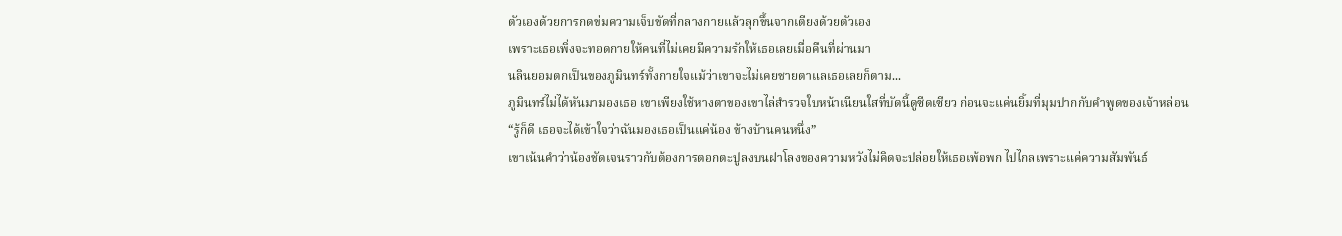ตัวเองด้วยการกดข่มความเจ็บขัดที่กลางกายแล้วลุกขึ้นจากเตียงด้วยตัวเอง
เพราะเธอเพิ่งจะทอดกายให้คนที่ไม่เคยมีความรักให้เธอเลยเมื่อคืนที่ผ่านมา
นลินยอมตกเป็นของภูมินทร์ทั้งกายใจแม้ว่าเขาจะไม่เคยชายตาแลเธอเลยก็ตาม...
ภูมินทร์ไม่ได้หันมามองเธอ เขาเพียงใช้หางตาของเขาไล่สำรวจใบหน้าเนียนใสที่บัดนี้ดูซีดเซียว ก่อนจะแค่นยิ้มที่มุมปากกับคำพูดของเจ้าหล่อน
“รู้ก็ดี เธอจะได้เข้าใจว่าฉันมองเธอเป็นแค่น้อง ข้างบ้านคนหนึ่ง”
เขาเน้นคำว่าน้องชัดเจนราวกับต้องการตอกตะปูลงบนฝาโลงของความหวังไม่คิดจะปล่อยให้เธอเพ้อพก ไปไกลเพราะแค่ความสัมพันธ์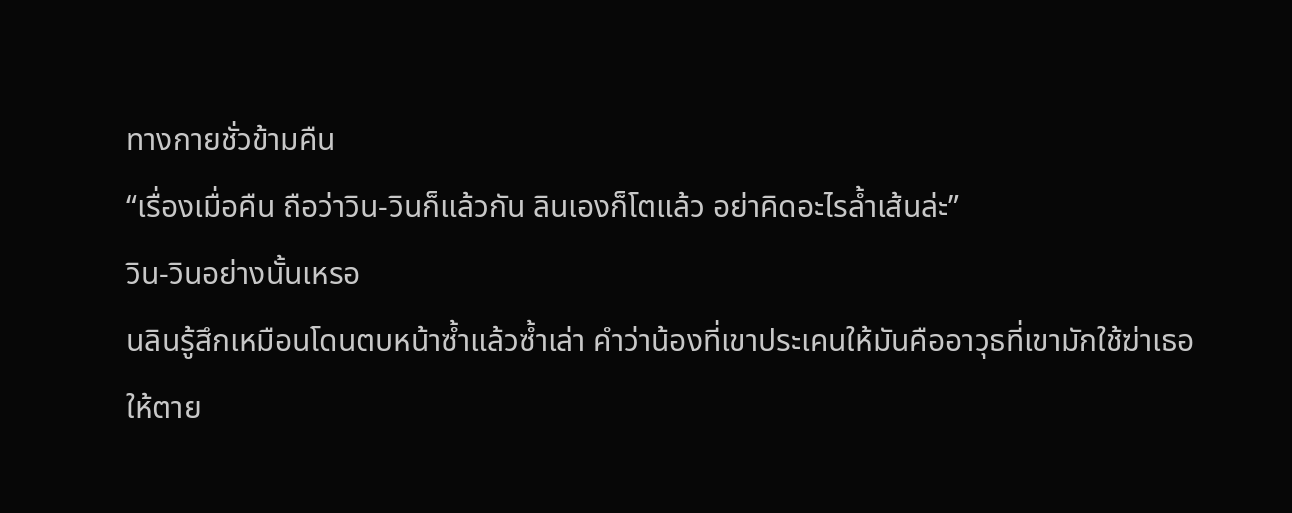ทางกายชั่วข้ามคืน
“เรื่องเมื่อคืน ถือว่าวิน-วินก็แล้วกัน ลินเองก็โตแล้ว อย่าคิดอะไรล้ำเส้นล่ะ”
วิน-วินอย่างนั้นเหรอ
นลินรู้สึกเหมือนโดนตบหน้าซ้ำแล้วซ้ำเล่า คำว่าน้องที่เขาประเคนให้มันคืออาวุธที่เขามักใช้ฆ่าเธอให้ตาย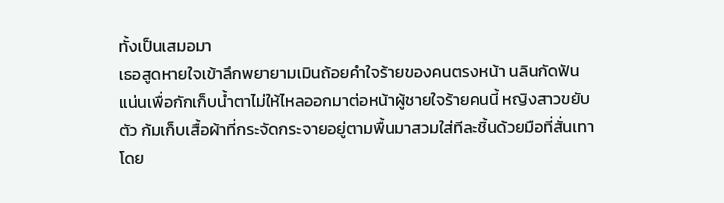ทั้งเป็นเสมอมา
เธอสูดหายใจเข้าลึกพยายามเมินถ้อยคำใจร้ายของคนตรงหน้า นลินกัดฟันแน่นเพื่อกักเก็บน้ำตาไม่ให้ไหลออกมาต่อหน้าผู้ชายใจร้ายคนนี้ หญิงสาวขยับตัว ก้มเก็บเสื้อผ้าที่กระจัดกระจายอยู่ตามพื้นมาสวมใส่ทีละชิ้นด้วยมือที่สั่นเทา โดย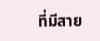ที่มีสาย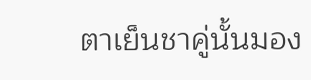ตาเย็นชาคู่นั้นมอง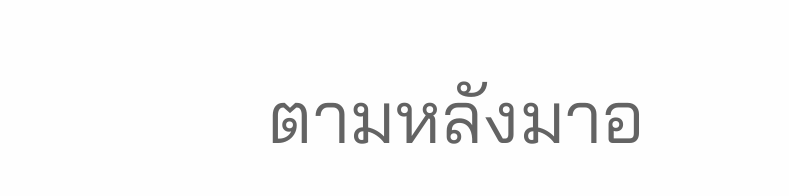ตามหลังมาอ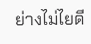ย่างไม่ไยดี